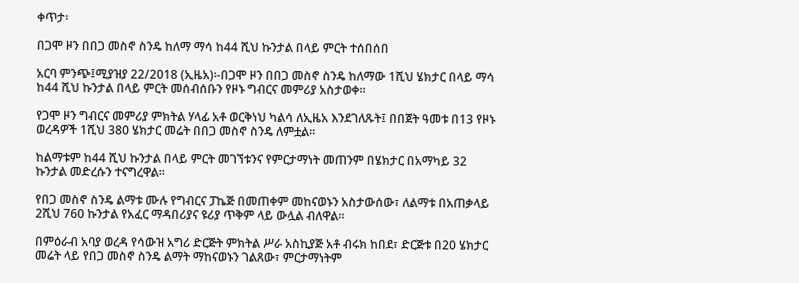ቀጥታ፡

በጋሞ ዞን በበጋ መስኖ ስንዴ ከለማ ማሳ ከ44 ሺህ ኩንታል በላይ ምርት ተሰበሰበ

አርባ ምንጭ፤ሚያዝያ 22/2018 (ኢዜአ)፡-በጋሞ ዞን በበጋ መስኖ ስንዴ ከለማው 1ሺህ ሄክታር በላይ ማሳ ከ44 ሺህ ኩንታል በላይ ምርት መሰብሰቡን የዞኑ ግብርና መምሪያ አስታወቀ።

የጋሞ ዞን ግብርና መምሪያ ምክትል ሃላፊ አቶ ወርቅነህ ካልሳ ለኢዜአ እንደገለጹት፤ በበጀት ዓመቱ በ13 የዞኑ ወረዳዎች 1ሺህ 380 ሄክታር መሬት በበጋ መስኖ ስንዴ ለምቷል።

ከልማቱም ከ44 ሺህ ኩንታል በላይ ምርት መገኘቱንና የምርታማነት መጠንም በሄክታር በአማካይ 32 ኩንታል መድረሱን ተናግረዋል።

የበጋ መስኖ ስንዴ ልማቱ ሙሉ የግብርና ፓኬጅ በመጠቀም መከናወኑን አስታውሰው፣ ለልማቱ በአጠቃላይ 2ሺህ 760 ኩንታል የአፈር ማዳበሪያና ዩሪያ ጥቅም ላይ ውሏል ብለዋል።

በምዕራብ አባያ ወረዳ የሳውዝ አግሪ ድርጅት ምክትል ሥራ አስኪያጅ አቶ ብሩክ ከበደ፣ ድርጅቱ በ20 ሄክታር መሬት ላይ የበጋ መስኖ ስንዴ ልማት ማከናወኑን ገልጸው፣ ምርታማነትም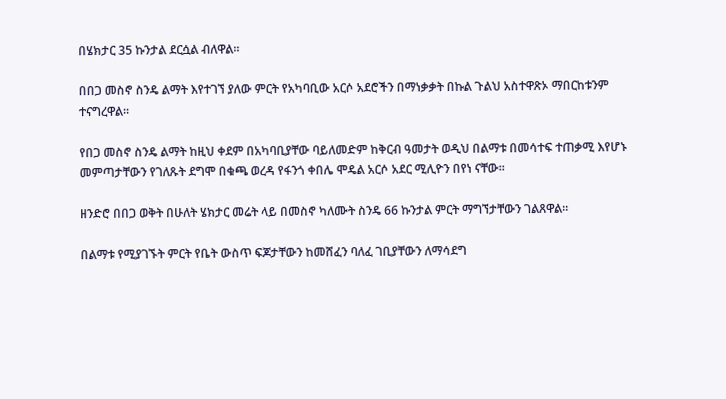በሄክታር 35 ኩንታል ደርሷል ብለዋል።

በበጋ መስኖ ስንዴ ልማት እየተገኘ ያለው ምርት የአካባቢው አርሶ አደሮችን በማነቃቃት በኩል ጉልህ አስተዋጽኦ ማበርከቱንም ተናግረዋል።

የበጋ መስኖ ስንዴ ልማት ከዚህ ቀደም በአካባቢያቸው ባይለመድም ከቅርብ ዓመታት ወዲህ በልማቱ በመሳተፍ ተጠቃሚ እየሆኑ መምጣታቸውን የገለጹት ደግሞ በቁጫ ወረዳ የፋንጎ ቀበሌ ሞዴል አርሶ አደር ሚሊዮን በየነ ናቸው።

ዘንድሮ በበጋ ወቅት በሁለት ሄክታር መሬት ላይ በመስኖ ካለሙት ስንዴ 66 ኩንታል ምርት ማግኘታቸውን ገልጸዋል።

በልማቱ የሚያገኙት ምርት የቤት ውስጥ ፍጆታቸውን ከመሸፈን ባለፈ ገቢያቸውን ለማሳደግ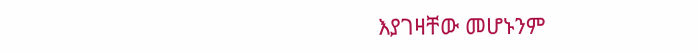እያገዛቸው መሆኑንም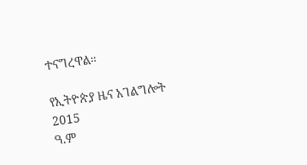ተናግረዋል።

የኢትዮጵያ ዜና አገልግሎት
2015
ዓ.ም